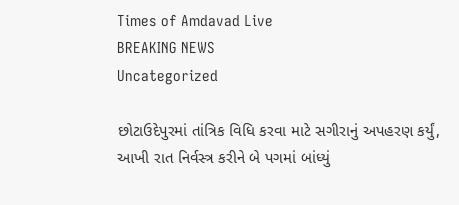Times of Amdavad Live
BREAKING NEWS
Uncategorized

છોટાઉદેપુરમાં તાંત્રિક વિધિ કરવા માટે સગીરાનું અપહરણ કર્યું, આખી રાત નિર્વસ્ત્ર કરીને બે પગમાં બાંધ્યું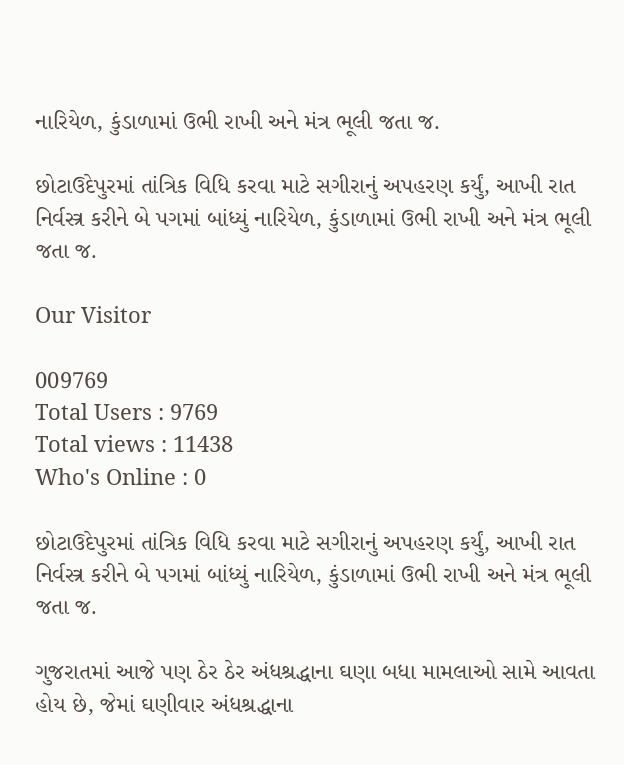નારિયેળ, કુંડાળામાં ઉભી રાખી અને મંત્ર ભૂલી જતા જ.

છોટાઉદેપુરમાં તાંત્રિક વિધિ કરવા માટે સગીરાનું અપહરણ કર્યું, આખી રાત નિર્વસ્ત્ર કરીને બે પગમાં બાંધ્યું નારિયેળ, કુંડાળામાં ઉભી રાખી અને મંત્ર ભૂલી જતા જ.

Our Visitor

009769
Total Users : 9769
Total views : 11438
Who's Online : 0

છોટાઉદેપુરમાં તાંત્રિક વિધિ કરવા માટે સગીરાનું અપહરણ કર્યું, આખી રાત નિર્વસ્ત્ર કરીને બે પગમાં બાંધ્યું નારિયેળ, કુંડાળામાં ઉભી રાખી અને મંત્ર ભૂલી જતા જ.

ગુજરાતમાં આજે પણ ઠેર ઠેર અંધશ્રદ્ધાના ઘણા બધા મામલાઓ સામે આવતા હોય છે, જેમાં ઘણીવાર અંધશ્રદ્ધાના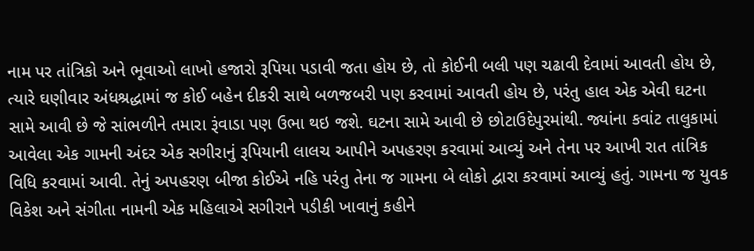નામ પર તાંત્રિકો અને ભૂવાઓ લાખો હજારો રૂપિયા પડાવી જતા હોય છે, તો કોઈની બલી પણ ચઢાવી દેવામાં આવતી હોય છે, ત્યારે ઘણીવાર અંધશ્રદ્ધામાં જ કોઈ બહેન દીકરી સાથે બળજબરી પણ કરવામાં આવતી હોય છે, પરંતુ હાલ એક એવી ઘટના સામે આવી છે જે સાંભળીને તમારા રૂંવાડા પણ ઉભા થઇ જશે. ઘટના સામે આવી છે છોટાઉદેપુરમાંથી. જ્યાંના કવાંટ તાલુકામાં આવેલા એક ગામની અંદર એક સગીરાનું રૂપિયાની લાલચ આપીને અપહરણ કરવામાં આવ્યું અને તેના પર આખી રાત તાંત્રિક વિધિ કરવામાં આવી. તેનું અપહરણ બીજા કોઈએ નહિ પરંતુ તેના જ ગામના બે લોકો દ્વારા કરવામાં આવ્યું હતું. ગામના જ યુવક વિકેશ અને સંગીતા નામની એક મહિલાએ સગીરાને પડીકી ખાવાનું કહીને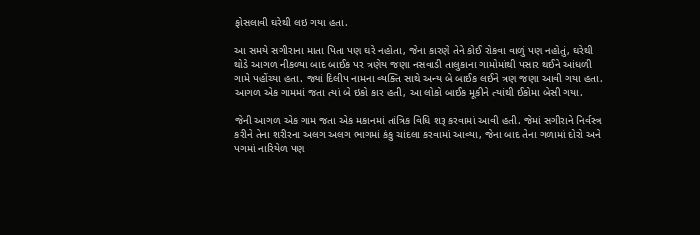ફોસલાવી ઘરેથી લઇ ગયા હતા.

આ સમયે સગીરાના માતા પિતા પણ ઘરે નહોતા, જેના કારણે તેને કોઈ રોકવા વાળું પણ નહોતું, ઘરેથી થોડે આગળ નીકળ્યા બાદ બાઈક પર ત્રણેય જણા નસવાડી તાલુકાના ગામોમાંથી પસાર થઈને આંધળી ગામે પહોંચ્યા હતા. જ્યાં દિલીપ નામના વ્યક્તિ સાથે અન્ય બે બાઈક લઈને ત્રણ જણા આવી ગયા હતા. આગળ એક ગામમાં જતા ત્યાં બે ઇકો કાર હતી, આ લોકો બાઈક મૂકીને ત્યાંથી ઈકોમા બેસી ગયા.

જેની આગળ એક ગામ જતા એક મકાનમાં તાંત્રિક વિધિ શરૂ કરવામાં આવી હતી. જેમાં સગીરાને નિર્વસ્ત્ર કરીને તેના શરીરના અલગ અલગ ભાગમાં કંકુ ચાંદલા કરવામાં આવ્યા, જેના બાદ તેના ગળામાં દોરો અને પગમાં નારિયેળ પણ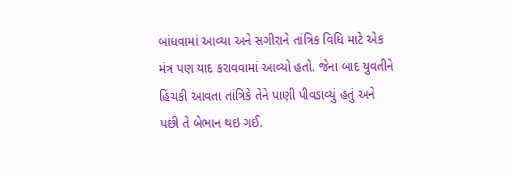બાંધવામાં આવ્યા અને સગીરાને તાંત્રિક વિધિ માટે એક મંત્ર પણ યાદ કરાવવામાં આવ્યો હતો. જેના બાદ યુવતીને હિંચકી આવતા તાંત્રિકે તેને પાણી પીવડાવ્યું હતું અને પછી તે બેભાન થઇ ગઈ.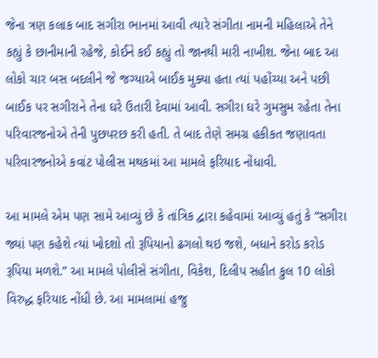જેના ત્રણ કલાક બાદ સગીરા ભાનમાં આવી ત્યારે સંગીતા નામની મહિલાએ તેને કહ્યું કે છાનીમાની રહેજે, કોઈને કઈ કહ્યું તો જાનથી મારી નાખીશ. જેના બાદ આ લોકો ચાર બસ બદલીને જે જગ્યાએ બાઈક મુક્યા હતા ત્યાં પહોંચ્યા અને પછી બાઈક પર સગીરાને તેના ઘરે ઉતારી દેવામાં આવી. સગીરા ઘરે ગુમસુમ રહેતા તેના પરિવારજનોએ તેની પુછપરછ કરી હતી. તે બાદ તેણે સમગ્ર હકીકત જણાવતા પરિવારજનોએ કવાંટ પોલીસ મથકમાં આ મામલે ફરિયાદ નોંધાવી.

આ મામલે એમ પણ સામે આવ્યું છે કે તાંત્રિક દ્વારા કહેવામાં આવ્યું હતું કે “સગીરા જ્યાં પણ કહેશે ત્યાં ખોદશો તો રૂપિયાનો ઢગલો થઇ જશે, બધાને કરોડ કરોડ રૂપિયા મળશે.” આ મામલે પોલીસે સંગીતા, વિકેશ, દિલીપ સહીત કુલ 10 લોકો વિરુદ્ધ ફરિયાદ નોંધી છે. આ મામલામાં હજુ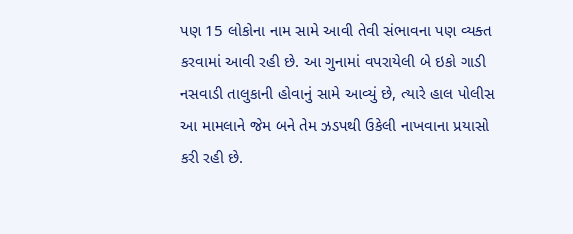પણ 15 લોકોના નામ સામે આવી તેવી સંભાવના પણ વ્યક્ત કરવામાં આવી રહી છે. આ ગુનામાં વપરાયેલી બે ઇકો ગાડી નસવાડી તાલુકાની હોવાનું સામે આવ્યું છે, ત્યારે હાલ પોલીસ આ મામલાને જેમ બને તેમ ઝડપથી ઉકેલી નાખવાના પ્રયાસો કરી રહી છે.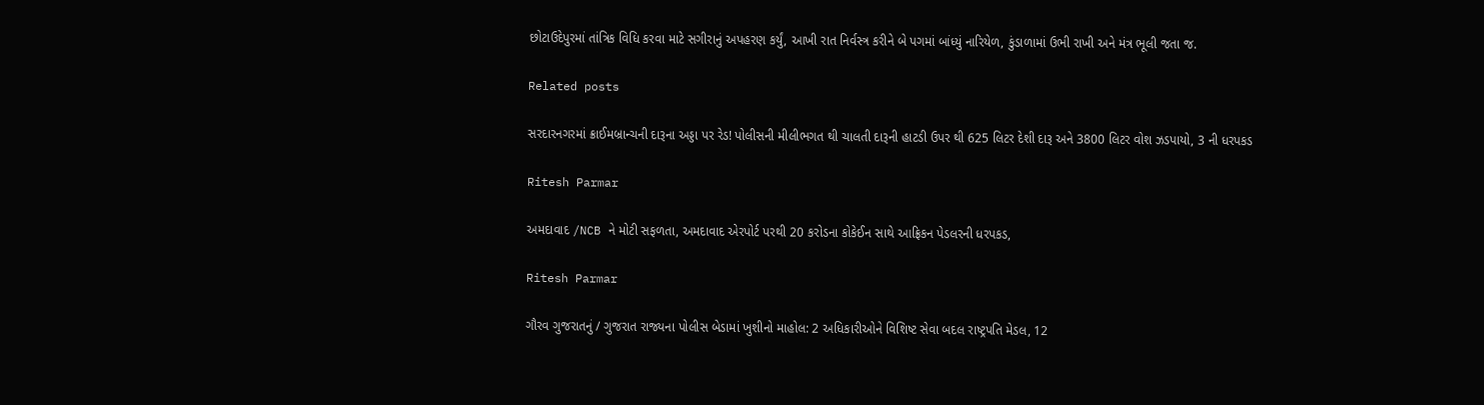છોટાઉદેપુરમાં તાંત્રિક વિધિ કરવા માટે સગીરાનું અપહરણ કર્યું, આખી રાત નિર્વસ્ત્ર કરીને બે પગમાં બાંધ્યું નારિયેળ, કુંડાળામાં ઉભી રાખી અને મંત્ર ભૂલી જતા જ.

Related posts

સરદારનગરમાં ક્રાઈમબ્રાન્ચની દારૂના અડ્ડા પર રેડ! પોલીસની મીલીભગત થી ચાલતી દારૂની હાટડી ઉપર થી 625 લિટર દેશી દારૂ અને 3800 લિટર વોશ ઝડપાયો, 3 ની ધરપકડ

Ritesh Parmar

અમદાવાદ /NCB ને મોટી સફળતા, અમદાવાદ એરપોર્ટ પરથી 20 કરોડના કોકેઈન સાથે આફ્રિકન પેડલરની ધરપકડ,

Ritesh Parmar

ગૌરવ ગુજરાતનું / ગુજરાત રાજ્યના પોલીસ બેડામાં ખુશીનો માહોલ: 2 અધિકારીઓને વિશિષ્ટ સેવા બદલ રાષ્ટ્રપતિ મેડલ, 12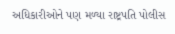અધિકારીઓને પણ મળ્યા રાષ્ટ્રપતિ પોલીસ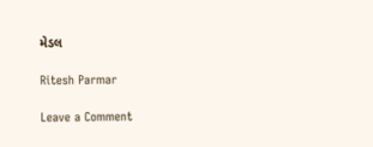મેડલ

Ritesh Parmar

Leave a Comment